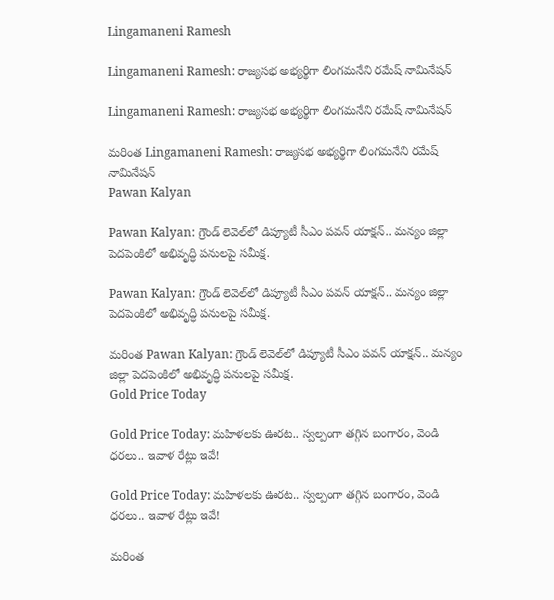Lingamaneni Ramesh

Lingamaneni Ramesh: రాజ్యసభ అభ్యర్థిగా లింగమనేని రమేష్‌ నామినేషన్‌

Lingamaneni Ramesh: రాజ్యసభ అభ్యర్థిగా లింగమనేని రమేష్‌ నామినేషన్‌

మరింత Lingamaneni Ramesh: రాజ్యసభ అభ్యర్థిగా లింగమనేని రమేష్‌ నామినేషన్‌
Pawan Kalyan

Pawan Kalyan: గ్రౌండ్ లెవెల్‌లో డిప్యూటీ సీఎం పవన్ యాక్షన్.. మన్యం జిల్లా పెదపెంకిలో అభివృద్ధి పనులపై సమీక్ష.

Pawan Kalyan: గ్రౌండ్ లెవెల్‌లో డిప్యూటీ సీఎం పవన్ యాక్షన్.. మన్యం జిల్లా పెదపెంకిలో అభివృద్ధి పనులపై సమీక్ష.

మరింత Pawan Kalyan: గ్రౌండ్ లెవెల్‌లో డిప్యూటీ సీఎం పవన్ యాక్షన్.. మన్యం జిల్లా పెదపెంకిలో అభివృద్ధి పనులపై సమీక్ష.
Gold Price Today

Gold Price Today: మహిళలకు ఊరట.. స్వల్పంగా తగ్గిన బంగారం, వెండి ధరలు.. ఇవాళ రేట్లు ఇవే!

Gold Price Today: మహిళలకు ఊరట.. స్వల్పంగా తగ్గిన బంగారం, వెండి ధరలు.. ఇవాళ రేట్లు ఇవే!

మరింత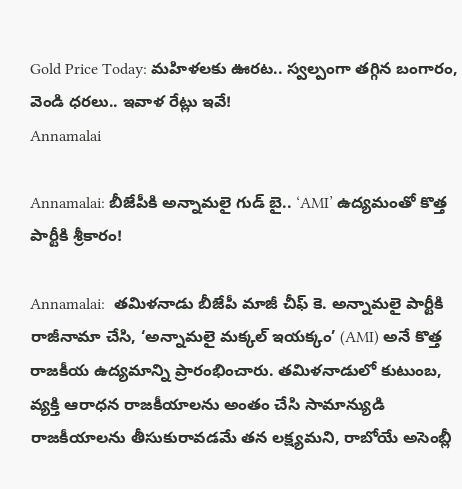Gold Price Today: మహిళలకు ఊరట.. స్వల్పంగా తగ్గిన బంగారం, వెండి ధరలు.. ఇవాళ రేట్లు ఇవే!
Annamalai

Annamalai: బీజేపీకి అన్నామలై గుడ్ బై.. ‘AMI’ ఉద్యమంతో కొత్త పార్టీకి శ్రీకారం!

Annamalai:  తమిళనాడు బీజేపీ మాజీ చీఫ్ కె. అన్నామలై పార్టీకి రాజీనామా చేసి, ‘అన్నామలై మక్కల్ ఇయక్కం’ (AMI) అనే కొత్త రాజకీయ ఉద్యమాన్ని ప్రారంభించారు. తమిళనాడులో కుటుంబ, వ్యక్తి ఆరాధన రాజకీయాలను అంతం చేసి సామాన్యుడి రాజకీయాలను తీసుకురావడమే తన లక్ష్యమని, రాబోయే అసెంబ్లీ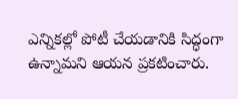ఎన్నికల్లో పోటీ చేయడానికి సిద్ధంగా ఉన్నామని ఆయన ప్రకటించారు.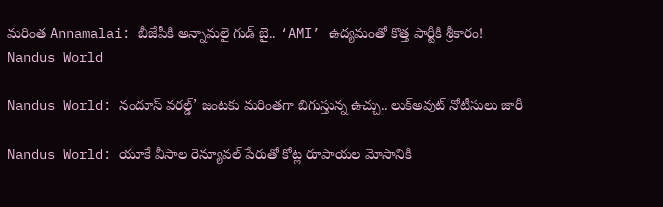మరింత Annamalai: బీజేపీకి అన్నామలై గుడ్ బై.. ‘AMI’ ఉద్యమంతో కొత్త పార్టీకి శ్రీకారం!
Nandus World

Nandus World: నందూస్ వరల్డ్’ జంటకు మరింతగా బిగుస్తున్న ఉచ్చు.. లుక్‌అవుట్ నోటీసులు జారీ

Nandus World: యూకే వీసాల రెన్యూవల్ పేరుతో కోట్ల రూపాయల మోసానికి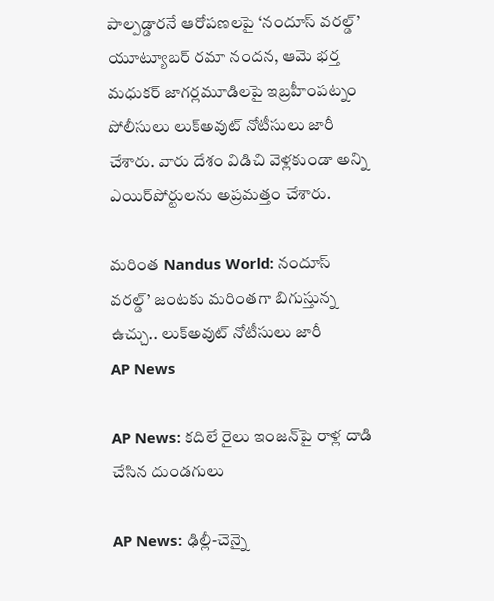పాల్పడ్డారనే ఆరోపణలపై ‘నందూస్ వరల్డ్’ యూట్యూబర్ రమా నందన, ఆమె భర్త మధుకర్ జాగర్లమూడిలపై ఇబ్రహీంపట్నం పోలీసులు లుక్‌అవుట్ నోటీసులు జారీ చేశారు. వారు దేశం విడిచి వెళ్లకుండా అన్ని ఎయిర్‌పోర్టులను అప్రమత్తం చేశారు.

మరింత Nandus World: నందూస్ వరల్డ్’ జంటకు మరింతగా బిగుస్తున్న ఉచ్చు.. లుక్‌అవుట్ నోటీసులు జారీ
AP News

AP News: కదిలే రైలు ఇంజన్‌పై రాళ్ల దాడి చేసిన దుండగులు

AP News: ఢిల్లీ-చెన్నై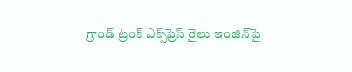గ్రాండ్ ట్రంక్ ఎక్స్‌ప్రెస్ రైలు ఇంజిన్‌పై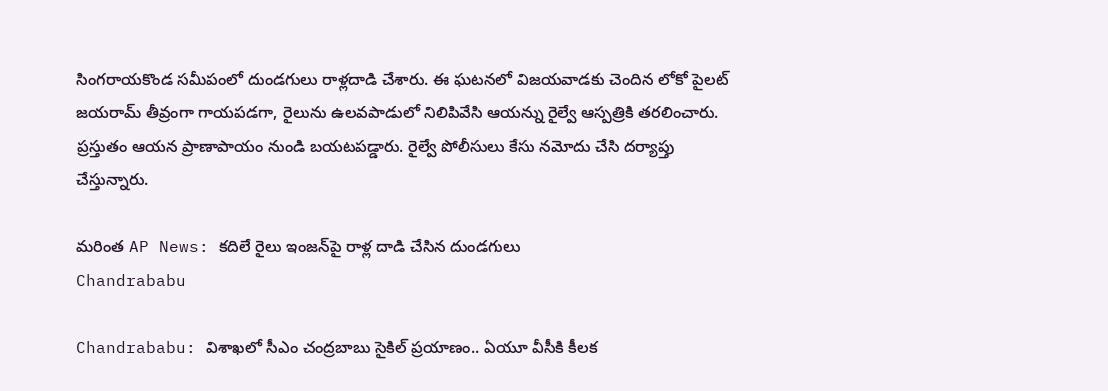సింగరాయకొండ సమీపంలో దుండగులు రాళ్లదాడి చేశారు. ఈ ఘటనలో విజయవాడకు చెందిన లోకో పైలట్ జయరామ్ తీవ్రంగా గాయపడగా, రైలును ఉలవపాడులో నిలిపివేసి ఆయన్ను రైల్వే ఆస్పత్రికి తరలించారు. ప్రస్తుతం ఆయన ప్రాణాపాయం నుండి బయటపడ్డారు. రైల్వే పోలీసులు కేసు నమోదు చేసి దర్యాప్తు చేస్తున్నారు.

మరింత AP News: కదిలే రైలు ఇంజన్‌పై రాళ్ల దాడి చేసిన దుండగులు
Chandrababu

Chandrababu: విశాఖలో సీఎం చంద్రబాబు సైకిల్ ప్రయాణం.. ఏయూ వీసీకి కీలక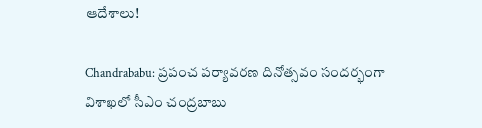ఆదేశాలు!

Chandrababu: ప్రపంచ పర్యావరణ దినోత్సవం సందర్భంగా విశాఖలో సీఎం చంద్రబాబు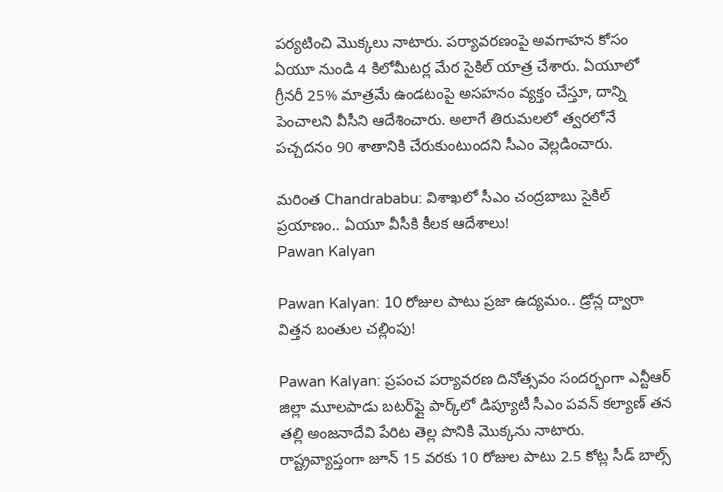పర్యటించి మొక్కలు నాటారు. పర్యావరణంపై అవగాహన కోసం ఏయూ నుండి 4 కిలోమీటర్ల మేర సైకిల్ యాత్ర చేశారు. ఏయూలో గ్రీనరీ 25% మాత్రమే ఉండటంపై అసహనం వ్యక్తం చేస్తూ, దాన్ని పెంచాలని వీసీని ఆదేశించారు. అలాగే తిరుమలలో త్వరలోనే పచ్చదనం 90 శాతానికి చేరుకుంటుందని సీఎం వెల్లడించారు.

మరింత Chandrababu: విశాఖలో సీఎం చంద్రబాబు సైకిల్ ప్రయాణం.. ఏయూ వీసీకి కీలక ఆదేశాలు!
Pawan Kalyan

Pawan Kalyan: 10 రోజుల పాటు ప్రజా ఉద్యమం.. డ్రోన్ల ద్వారా విత్తన బంతుల చల్లింపు!

Pawan Kalyan: ప్రపంచ పర్యావరణ దినోత్సవం సందర్భంగా ఎన్టీఆర్ జిల్లా మూలపాడు బటర్‌ఫ్లై పార్క్‌లో డిప్యూటీ సీఎం పవన్ కల్యాణ్ తన తల్లి అంజనాదేవి పేరిట తెల్ల పొనికి మొక్కను నాటారు. రాష్ట్రవ్యాప్తంగా జూన్ 15 వరకు 10 రోజుల పాటు 2.5 కోట్ల సీడ్ బాల్స్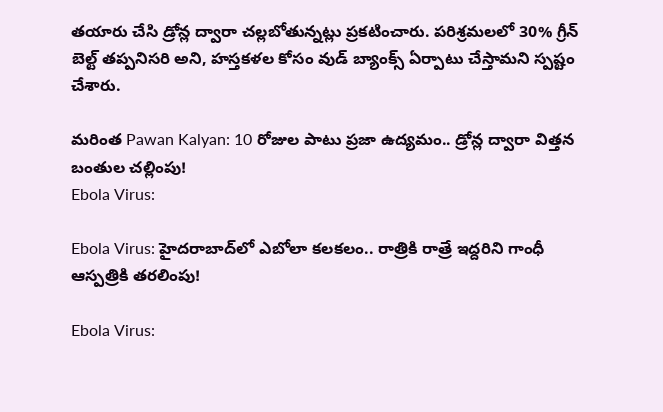తయారు చేసి డ్రోన్ల ద్వారా చల్లబోతున్నట్లు ప్రకటించారు. పరిశ్రమలలో 30% గ్రీన్ బెల్ట్ తప్పనిసరి అని, హస్తకళల కోసం వుడ్ బ్యాంక్స్ ఏర్పాటు చేస్తామని స్పష్టం చేశారు.

మరింత Pawan Kalyan: 10 రోజుల పాటు ప్రజా ఉద్యమం.. డ్రోన్ల ద్వారా విత్తన బంతుల చల్లింపు!
Ebola Virus:

Ebola Virus: హైదరాబాద్‌లో ఎబోలా కలకలం.. రాత్రికి రాత్రే ఇద్దరిని గాంధీ ఆస్పత్రికి తరలింపు!

Ebola Virus: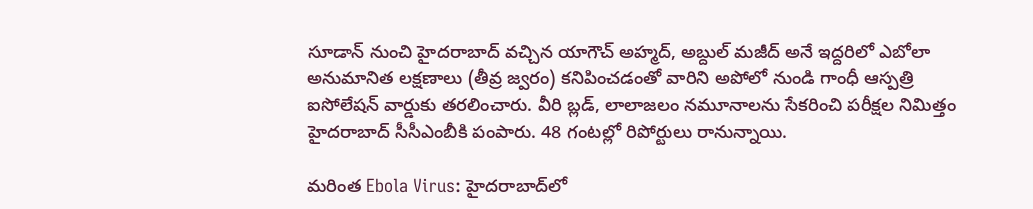సూడాన్ నుంచి హైదరాబాద్ వచ్చిన యాగౌచ్ అహ్మద్, అబ్దుల్ మజీద్ అనే ఇద్దరిలో ఎబోలా అనుమానిత లక్షణాలు (తీవ్ర జ్వరం) కనిపించడంతో వారిని అపోలో నుండి గాంధీ ఆస్పత్రి ఐసోలేషన్ వార్డుకు తరలించారు. వీరి బ్లడ్, లాలాజలం నమూనాలను సేకరించి పరీక్షల నిమిత్తం హైదరాబాద్ సీసీఎంబీకి పంపారు. 48 గంటల్లో రిపోర్టులు రానున్నాయి.

మరింత Ebola Virus: హైదరాబాద్‌లో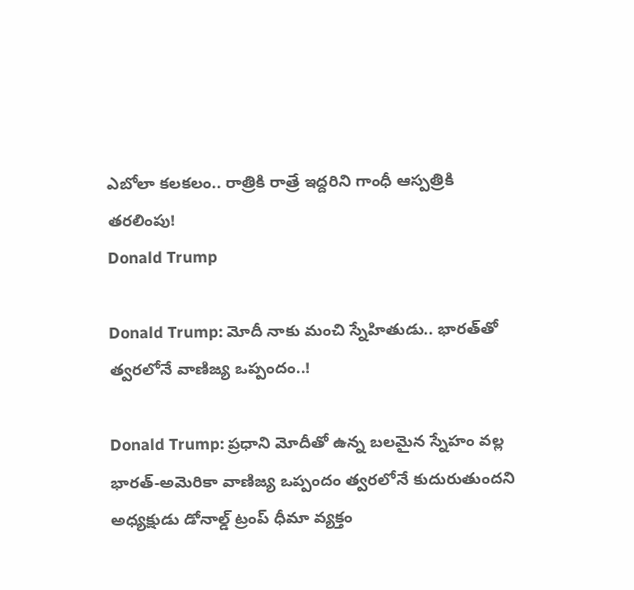ఎబోలా కలకలం.. రాత్రికి రాత్రే ఇద్దరిని గాంధీ ఆస్పత్రికి తరలింపు!
Donald Trump

Donald Trump: మోదీ నాకు మంచి స్నేహితుడు.. భారత్‌తో త్వరలోనే వాణిజ్య ఒప్పందం..!

Donald Trump: ప్రధాని మోదీతో ఉన్న బలమైన స్నేహం వల్ల భారత్-అమెరికా వాణిజ్య ఒప్పందం త్వరలోనే కుదురుతుందని అధ్యక్షుడు డోనాల్డ్ ట్రంప్ ధీమా వ్యక్తం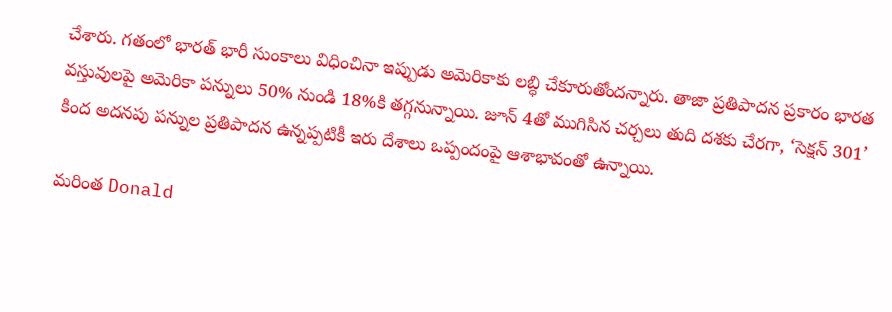చేశారు. గతంలో భారత్ భారీ సుంకాలు విధించినా ఇప్పుడు అమెరికాకు లబ్ధి చేకూరుతోందన్నారు. తాజా ప్రతిపాదన ప్రకారం భారత వస్తువులపై అమెరికా పన్నులు 50% నుండి 18%కి తగ్గనున్నాయి. జూన్ 4తో ముగిసిన చర్చలు తుది దశకు చేరగా, ‘సెక్షన్ 301’ కింద అదనపు పన్నుల ప్రతిపాదన ఉన్నప్పటికీ ఇరు దేశాలు ఒప్పందంపై ఆశాభావంతో ఉన్నాయి.

మరింత Donald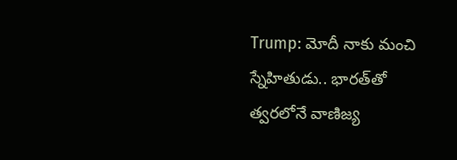Trump: మోదీ నాకు మంచి స్నేహితుడు.. భారత్‌తో త్వరలోనే వాణిజ్య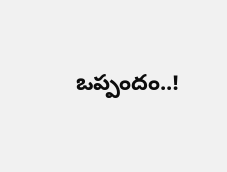ఒప్పందం..!